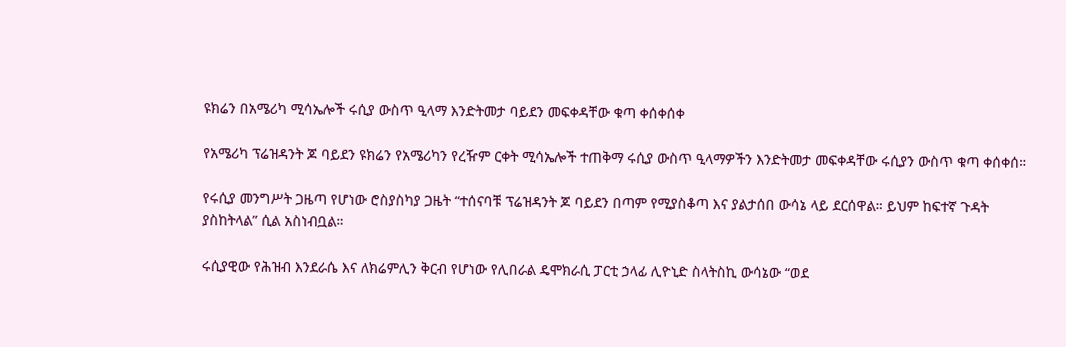ዩክሬን በአሜሪካ ሚሳኤሎች ሩሲያ ውስጥ ዒላማ እንድትመታ ባይደን መፍቀዳቸው ቁጣ ቀሰቀሰቀ

የአሜሪካ ፕሬዝዳንት ጆ ባይደን ዩክሬን የአሜሪካን የረዥም ርቀት ሚሳኤሎች ተጠቅማ ሩሲያ ውስጥ ዒላማዎችን እንድትመታ መፍቀዳቸው ሩሲያን ውስጥ ቁጣ ቀሰቀሰ።

የሩሲያ መንግሥት ጋዜጣ የሆነው ሮስያስካያ ጋዜት “ተሰናባቹ ፕሬዝዳንት ጆ ባይደን በጣም የሚያስቆጣ እና ያልታሰበ ውሳኔ ላይ ደርሰዋል። ይህም ከፍተኛ ጉዳት ያስከትላል” ሲል አስነብቧል።

ሩሲያዊው የሕዝብ እንደራሴ እና ለክሬምሊን ቅርብ የሆነው የሊበራል ዴሞክራሲ ፓርቲ ኃላፊ ሊዮኒድ ስላትስኪ ውሳኔው “ወደ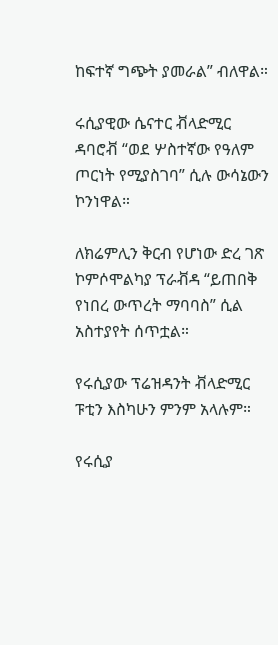ከፍተኛ ግጭት ያመራል” ብለዋል።

ሩሲያዊው ሴናተር ቭላድሚር ዳባሮቭ “ወደ ሦስተኛው የዓለም ጦርነት የሚያስገባ” ሲሉ ውሳኔውን ኮንነዋል።

ለክሬምሊን ቅርብ የሆነው ድረ ገጽ ኮምሶሞልካያ ፕራቭዳ “ይጠበቅ የነበረ ውጥረት ማባባስ” ሲል አስተያየት ሰጥቷል።

የሩሲያው ፕሬዝዳንት ቭላድሚር ፑቲን እስካሁን ምንም አላሉም።

የሩሲያ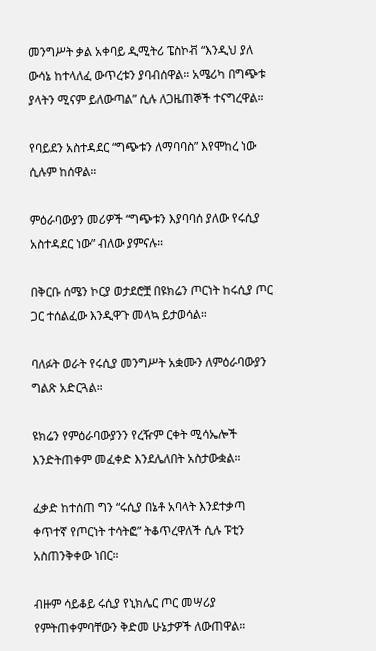መንግሥት ቃል አቀባይ ዲሚትሪ ፔስኮቭ “እንዲህ ያለ ውሳኔ ከተላለፈ ውጥረቱን ያባብሰዋል። አሜሪካ በግጭቱ ያላትን ሚናም ይለውጣል” ሲሉ ለጋዜጠኞች ተናግረዋል።

የባይደን አስተዳደር “ግጭቱን ለማባባስ” እየሞከረ ነው ሲሉም ከሰዋል።

ምዕራባውያን መሪዎች “ግጭቱን እያባባሰ ያለው የሩሲያ አስተዳደር ነው” ብለው ያምናሉ።

በቅርቡ ሰሜን ኮርያ ወታደሮቿ በዩክሬን ጦርነት ከሩሲያ ጦር ጋር ተሰልፈው እንዲዋጉ መላኳ ይታወሳል።

ባለፉት ወራት የሩሲያ መንግሥት አቋሙን ለምዕራባውያን ግልጽ አድርጓል።

ዩክሬን የምዕራባውያንን የረዥም ርቀት ሚሳኤሎች እንድትጠቀም መፈቀድ እንደሌለበት አስታውቋል።

ፈቃድ ከተሰጠ ግን “ሩሲያ በኔቶ አባላት እንደተቃጣ ቀጥተኛ የጦርነት ተሳትፎ” ትቆጥረዋለች ሲሉ ፑቲን አስጠንቅቀው ነበር።

ብዙም ሳይቆይ ሩሲያ የኒክሌር ጦር መሣሪያ የምትጠቀምባቸውን ቅድመ ሁኔታዎች ለውጠዋል።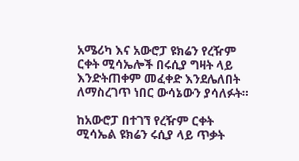አሜሪካ እና አውሮፓ ዩክሬን የረዥም ርቀት ሚሳኤሎች በሩሲያ ግዛት ላይ እንድትጠቀም መፈቀድ እንደሌለበት ለማስረገጥ ነበር ውሳኔውን ያሳለፉት።

ከአውሮፓ በተገኘ የረዥም ርቀት ሚሳኤል ዩክሬን ሩሲያ ላይ ጥቃት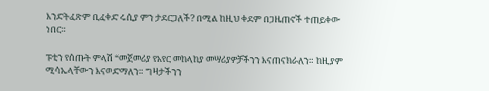እንድትፈጽም ቢፈቀድ ሩሲያ ምን ታደርጋለች? በሚል ከዚህ ቀደም በጋዜጠኖች ተጠይቀው ነበር።

ፑቲን የሰጡት ምላሽ “መጀመሪያ የአየር መከላከያ መሣሪያዎቻችንን እናጠናክራለን። ከዚያም ሚሳኤላቸውን እናወድማለን። ግዛታችንን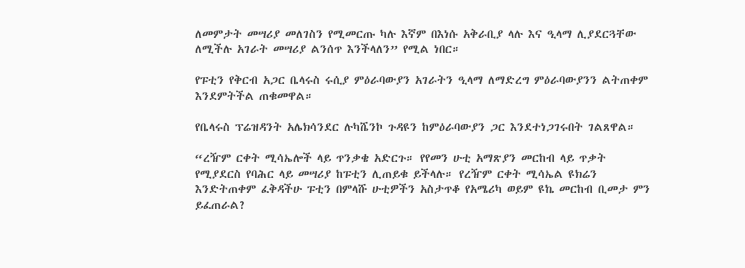ለመምታት መሣሪያ መለገስን የሚመርጡ ካሉ እኛም በእነሱ አቅራቢያ ላሉ እና ዒላማ ሊያደርጓቸው ለሚችሉ አገራት መሣሪያ ልንሰጥ እንችላለን” የሚል ነበር።

የፑቲን የቅርብ አጋር ቤላሩስ ሩሲያ ምዕራባውያን አገራትን ዒላማ ለማድረግ ምዕራባውያንን ልትጠቀም እንደምትችል ጠቁመዋል።

የቤላሩስ ፕሬዝዳንት አሌክሳንደር ሉካሼንኮ ጉዳዩን ከምዕራባውያን ጋር እንደተነጋገሩበት ገልጸዋል።

“ረዥም ርቀት ሚሳኤሎች ላይ ጥንቃቄ አድርጉ። የየመን ሁቲ አማጽያን መርከብ ላይ ጥቃት የሚያደርስ የባሕር ላይ መሣሪያ ከፑቲን ሊጠይቁ ይችላሉ። የረዥም ርቀት ሚሳኤል ዩክሬን እንድትጠቀም ፈቅዳችሁ ፑቲን በምላሹ ሁቲዎችን አስታጥቆ የአሜሪካ ወይም ዩኬ መርከብ ቢመታ ምን ይፈጠራል?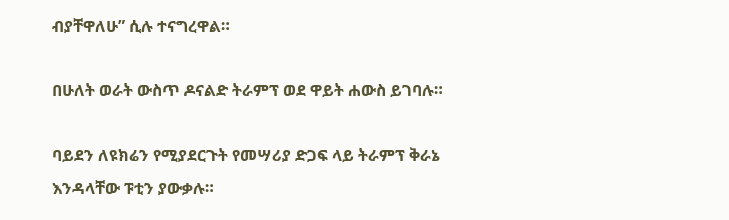ብያቸዋለሁ” ሲሉ ተናግረዋል።

በሁለት ወራት ውስጥ ዶናልድ ትራምፕ ወደ ዋይት ሐውስ ይገባሉ።

ባይደን ለዩክሬን የሚያደርጉት የመሣሪያ ድጋፍ ላይ ትራምፕ ቅራኔ እንዳላቸው ፑቲን ያውቃሉ።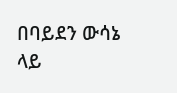በባይደን ውሳኔ ላይ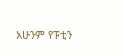አሁንም የፑቲን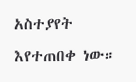አስተያየት እየተጠበቀ ነው።